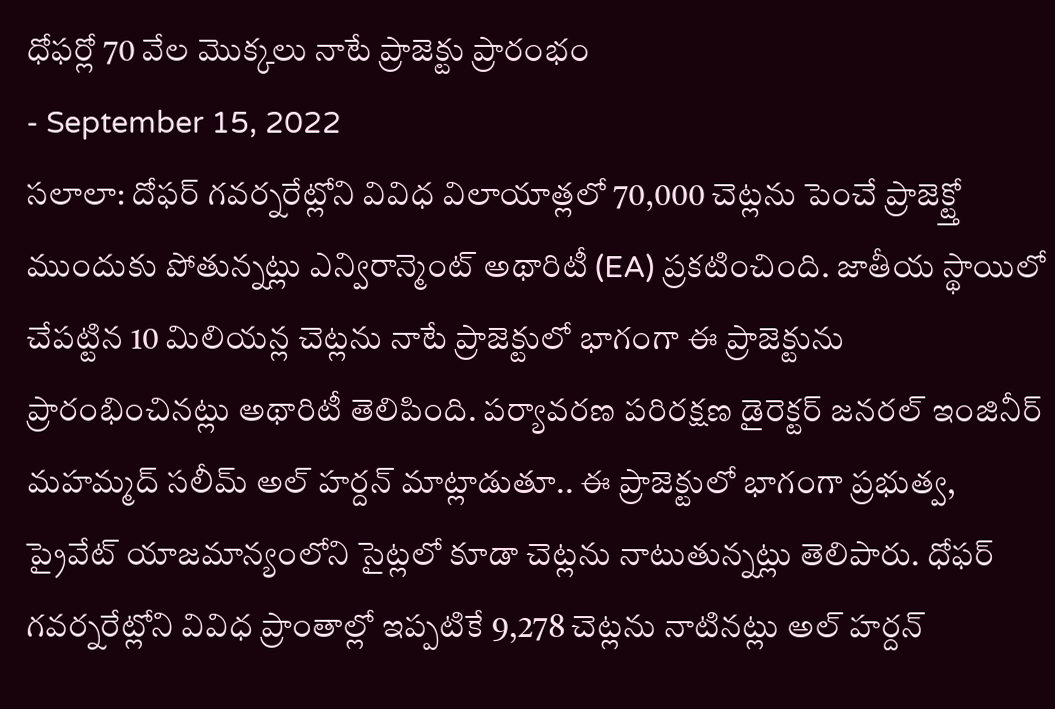ధోఫర్లో 70 వేల మొక్కలు నాటే ప్రాజెక్టు ప్రారంభం
- September 15, 2022
సలాలా: దోఫర్ గవర్నరేట్లోని వివిధ విలాయాత్లలో 70,000 చెట్లను పెంచే ప్రాజెక్ట్తో ముందుకు పోతున్నట్లు ఎన్విరాన్మెంట్ అథారిటీ (EA) ప్రకటించింది. జాతీయ స్థాయిలో చేపట్టిన 10 మిలియన్ల చెట్లను నాటే ప్రాజెక్టులో భాగంగా ఈ ప్రాజెక్టును ప్రారంభించినట్లు అథారిటీ తెలిపింది. పర్యావరణ పరిరక్షణ డైరెక్టర్ జనరల్ ఇంజినీర్ మహమ్మద్ సలీమ్ అల్ హర్దన్ మాట్లాడుతూ.. ఈ ప్రాజెక్టులో భాగంగా ప్రభుత్వ, ప్రైవేట్ యాజమాన్యంలోని సైట్లలో కూడా చెట్లను నాటుతున్నట్లు తెలిపారు. ధోఫర్ గవర్నరేట్లోని వివిధ ప్రాంతాల్లో ఇప్పటికే 9,278 చెట్లను నాటినట్లు అల్ హర్దన్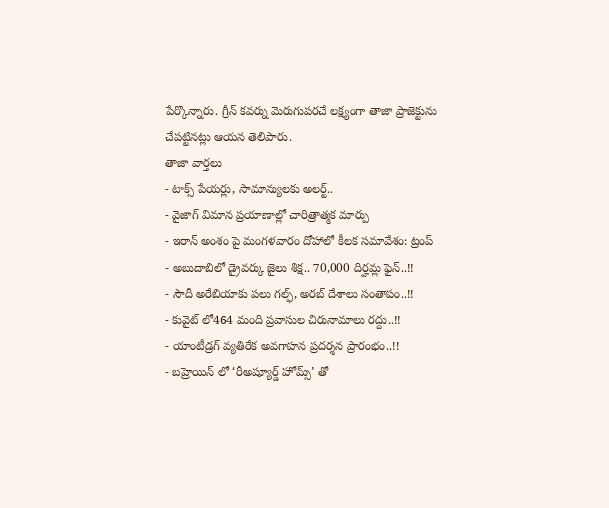పేర్కొన్నారు. గ్రీన్ కవర్ను మెరుగుపరచే లక్ష్యంగా తాజా ప్రాజెక్టును చేపట్టినట్లు ఆయన తెలిపారు.
తాజా వార్తలు
- టాక్స్ పేయర్లు, సామాన్యులకు అలర్ట్..
- వైజాగ్ విమాన ప్రయాణాల్లో చారిత్రాత్మక మార్పు
- ఇరాన్ అంశం పై మంగళవారం దోహాలో కీలక సమావేశం: ట్రంప్
- అబుదాబిలో డ్రైవర్కు జైలు శిక్ష.. 70,000 దిర్హమ్ల ఫైన్..!!
- సౌదీ అరేబియాకు పలు గల్ఫ్, అరబ్ దేశాలు సంతాపం..!!
- కువైట్ లో464 మంది ప్రవాసుల చిరునామాలు రద్దు..!!
- యాంటీడ్రగ్ వ్యతిరేక అవగాహన ప్రదర్శన ప్రారంభం..!!
- బహ్రెయిన్ లో ‘రీఅష్యూర్డ్ హోమ్స్’ తో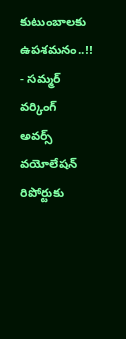కుటుంబాలకు ఉపశమనం..!!
- సమ్మర్ వర్కింగ్ అవర్స్ వయోలేషన్ రిపోర్టుకు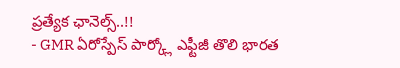ప్రత్యేక ఛానెల్స్..!!
- GMR ఏరోస్పేస్ పార్క్లో ఎఫ్టీజీ తొలి భారత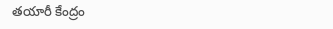తయారీ కేంద్రం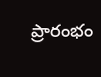ప్రారంభం